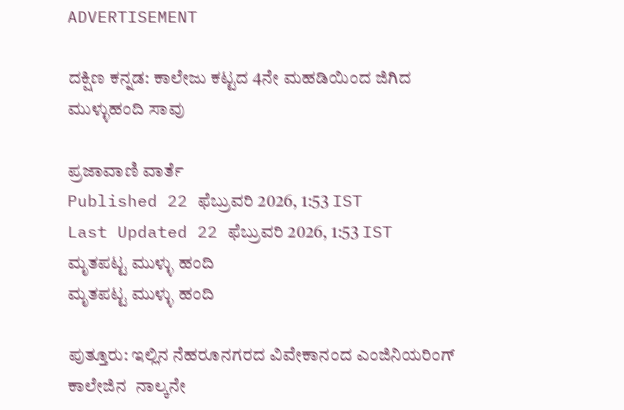ADVERTISEMENT

ದಕ್ಷಿಣ ಕನ್ನಡ: ಕಾಲೇಜು ಕಟ್ಟದ 4ನೇ ಮಹಡಿಯಿಂದ ಜಿಗಿದ ಮುಳ್ಳುಹಂದಿ ಸಾವು

ಪ್ರಜಾವಾಣಿ ವಾರ್ತೆ
Published 22 ಫೆಬ್ರುವರಿ 2026, 1:53 IST
Last Updated 22 ಫೆಬ್ರುವರಿ 2026, 1:53 IST
ಮೃತಪಟ್ಟ ಮುಳ್ಳು ಹಂದಿ
ಮೃತಪಟ್ಟ ಮುಳ್ಳು ಹಂದಿ

ಪುತ್ತೂರು: ಇಲ್ಲಿನ ನೆಹರೂನಗರದ ವಿವೇಕಾನಂದ ಎಂಜಿನಿಯರಿಂಗ್ ಕಾಲೇಜಿನ  ನಾಲ್ಕನೇ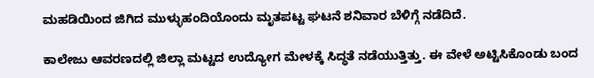ಮಹಡಿಯಿಂದ ಜಿಗಿದ ಮುಳ್ಳುಹಂದಿಯೊಂದು ಮೃತಪಟ್ಟ ಘಟನೆ ಶನಿವಾರ ಬೆಳಿಗ್ಗೆ ನಡೆದಿದೆ.

ಕಾಲೇಜು ಆವರಣದಲ್ಲಿ ಜಿಲ್ಲಾ ಮಟ್ಟದ ಉದ್ಯೋಗ ಮೇಳಕ್ಕೆ ಸಿದ್ಧತೆ ನಡೆಯುತ್ತಿತ್ತು. ಈ ವೇಳೆ ಅಟ್ಟಿಸಿಕೊಂಡು ಬಂದ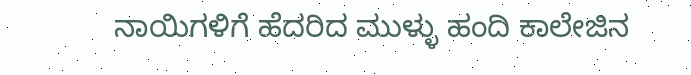ನಾಯಿಗಳಿಗೆ ಹೆದರಿದ ಮುಳ್ಳು ಹಂದಿ ಕಾಲೇಜಿನ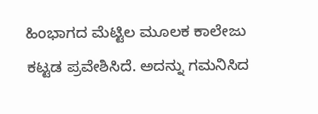ಹಿಂಭಾಗದ ಮೆಟ್ಟಿಲ ಮೂಲಕ ಕಾಲೇಜು ಕಟ್ಟಡ ಪ್ರವೇಶಿಸಿದೆ. ಅದನ್ನು ಗಮನಿಸಿದ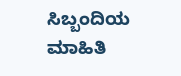ಸಿಬ್ಬಂದಿಯ ಮಾಹಿತಿ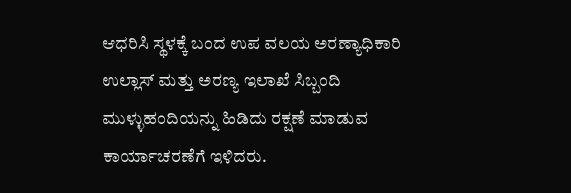ಆಧರಿಸಿ ಸ್ಥಳಕ್ಕೆ ಬಂದ ಉಪ ವಲಯ ಅರಣ್ಯಾಧಿಕಾರಿ ಉಲ್ಲಾಸ್ ಮತ್ತು ಅರಣ್ಯ ಇಲಾಖೆ ಸಿಬ್ಬಂದಿ ಮುಳ್ಳುಹಂದಿಯನ್ನು ಹಿಡಿದು ರಕ್ಷಣೆ ಮಾಡುವ ಕಾರ್ಯಾಚರಣೆಗೆ ಇಳಿದರು.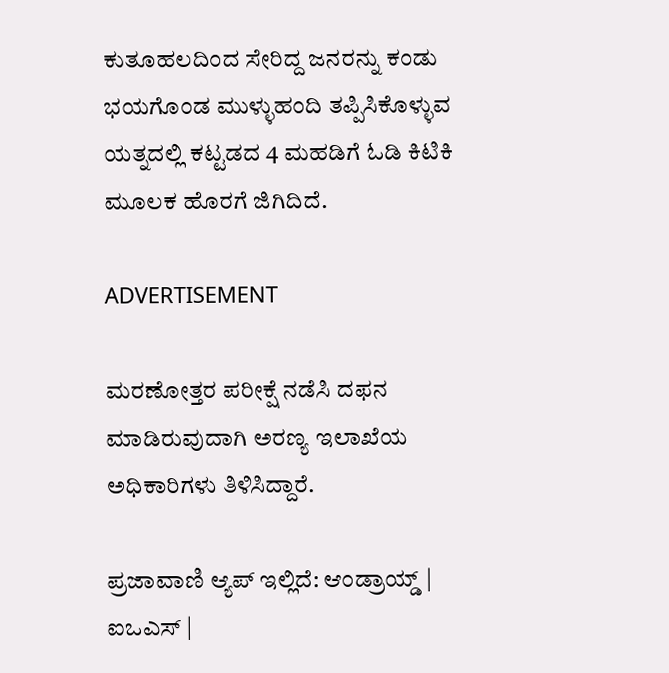ಕುತೂಹಲದಿಂದ ಸೇರಿದ್ದ ಜನರನ್ನು ಕಂಡು ಭಯಗೊಂಡ ಮುಳ್ಳುಹಂದಿ ತಪ್ಪಿಸಿಕೊಳ್ಳುವ ಯತ್ನದಲ್ಲಿ ಕಟ್ಟಡದ 4 ಮಹಡಿಗೆ ಓಡಿ ಕಿಟಿಕಿ ಮೂಲಕ ಹೊರಗೆ ಜಿಗಿದಿದೆ.

ADVERTISEMENT

ಮರಣೋತ್ತರ ಪರೀಕ್ಷೆ ನಡೆಸಿ ದಫನ ಮಾಡಿರುವುದಾಗಿ ಅರಣ್ಯ ಇಲಾಖೆಯ ಅಧಿಕಾರಿಗಳು ತಿಳಿಸಿದ್ದಾರೆ.

ಪ್ರಜಾವಾಣಿ ಆ್ಯಪ್ ಇಲ್ಲಿದೆ: ಆಂಡ್ರಾಯ್ಡ್ | ಐಒಎಸ್ |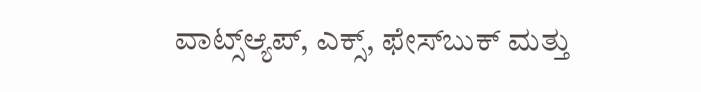ವಾಟ್ಸ್ಆ್ಯಪ್, ಎಕ್ಸ್, ಫೇಸ್‌ಬುಕ್ ಮತ್ತು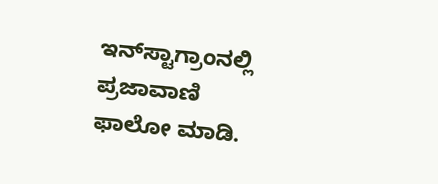ಇನ್‌ಸ್ಟಾಗ್ರಾಂನಲ್ಲಿ ಪ್ರಜಾವಾಣಿ ಫಾಲೋ ಮಾಡಿ.